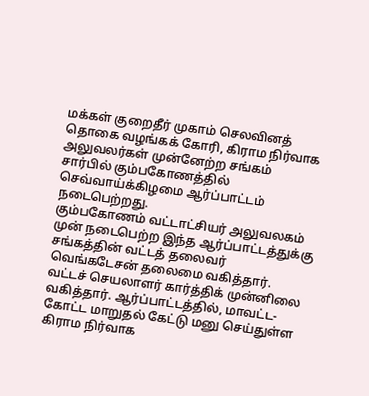மக்கள் குறைதீர் முகாம் செலவினத் தொகை வழங்கக் கோரி, கிராம நிர்வாக அலுவலர்கள் முன்னேற்ற சங்கம் சார்பில் கும்பகோணத்தில் செவ்வாய்க்கிழமை ஆர்ப்பாட்டம் நடைபெற்றது.
கும்பகோணம் வட்டாட்சியர் அலுவலகம் முன் நடைபெற்ற இந்த ஆர்ப்பாட்டத்துக்கு சங்கத்தின் வட்டத் தலைவர் வெங்கடேசன் தலைமை வகித்தார். வட்டச் செயலாளர் கார்த்திக் முன்னிலை வகித்தார். ஆர்ப்பாட்டத்தில், மாவட்ட- கோட்ட மாறுதல் கேட்டு மனு செய்துள்ள கிராம நிர்வாக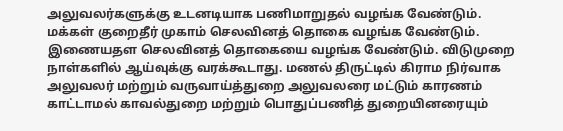அலுவலர்களுக்கு உடனடியாக பணிமாறுதல் வழங்க வேண்டும். மக்கள் குறைதீர் முகாம் செலவினத் தொகை வழங்க வேண்டும்.
இணையதள செலவினத் தொகையை வழங்க வேண்டும். விடுமுறை நாள்களில் ஆய்வுக்கு வரக்கூடாது. மணல் திருட்டில் கிராம நிர்வாக அலுவலர் மற்றும் வருவாய்த்துறை அலுவலரை மட்டும் காரணம் காட்டாமல் காவல்துறை மற்றும் பொதுப்பணித் துறையினரையும்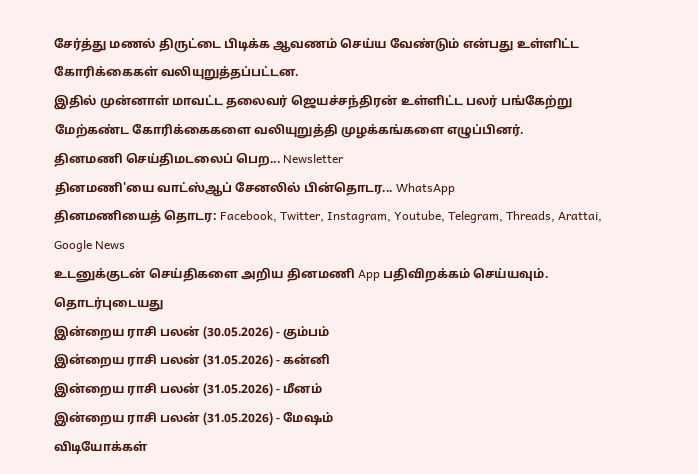சேர்த்து மணல் திருட்டை பிடிக்க ஆவணம் செய்ய வேண்டும் என்பது உள்ளிட்ட கோரிக்கைகள் வலியுறுத்தப்பட்டன.
இதில் முன்னாள் மாவட்ட தலைவர் ஜெயச்சந்திரன் உள்ளிட்ட பலர் பங்கேற்று மேற்கண்ட கோரிக்கைகளை வலியுறுத்தி முழக்கங்களை எழுப்பினர்.
தினமணி செய்திமடலைப் பெற... Newsletter
தினமணி'யை வாட்ஸ்ஆப் சேனலில் பின்தொடர... WhatsApp
தினமணியைத் தொடர: Facebook, Twitter, Instagram, Youtube, Telegram, Threads, Arattai, Google News
உடனுக்குடன் செய்திகளை அறிய தினமணி App பதிவிறக்கம் செய்யவும்.
தொடர்புடையது
இன்றைய ராசி பலன் (30.05.2026) - கும்பம்
இன்றைய ராசி பலன் (31.05.2026) - கன்னி
இன்றைய ராசி பலன் (31.05.2026) - மீனம்
இன்றைய ராசி பலன் (31.05.2026) - மேஷம்
விடியோக்கள்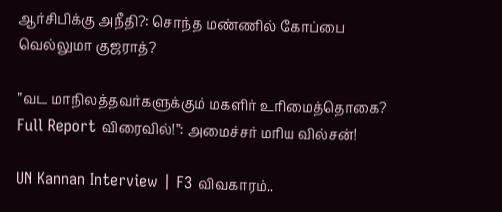ஆர்சிபிக்கு அநீதி?: சொந்த மண்ணில் கோப்பை வெல்லுமா குஜராத்?

”வட மாநிலத்தவர்களுக்கும் மகளிர் உரிமைத்தொகை? Full Report விரைவில்!”: அமைச்சர் மரிய வில்சன்!

UN Kannan Interview | F3 விவகாரம்..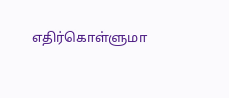எதிர்கொள்ளுமா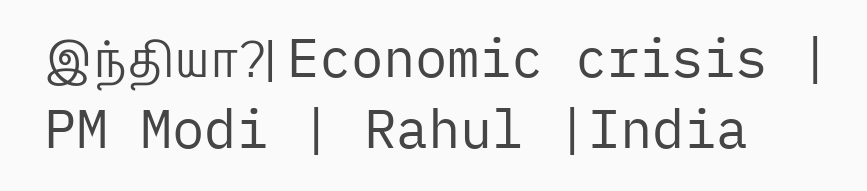இந்தியா?| Economic crisis | PM Modi | Rahul |India